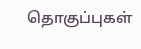தொகுப்புகள்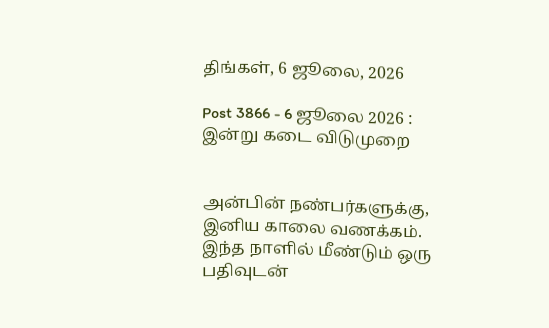திங்கள், 6 ஜூலை, 2026

Post 3866 - 6 ஜூலை 2026 : இன்று கடை விடுமுறை


அன்பின் நண்பர்களுக்கு, இனிய காலை வணக்கம். இந்த நாளில் மீண்டும் ஒரு பதிவுடன்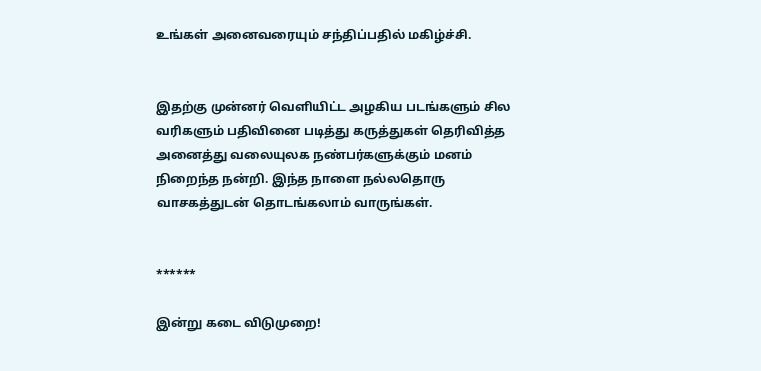உங்கள் அனைவரையும் சந்திப்பதில் மகிழ்ச்சி.


இதற்கு முன்னர் வெளியிட்ட அழகிய படங்களும் சில வரிகளும் பதிவினை படித்து கருத்துகள் தெரிவித்த அனைத்து வலையுலக நண்பர்களுக்கும் மனம் நிறைந்த நன்றி. இந்த நாளை நல்லதொரு வாசகத்துடன் தொடங்கலாம் வாருங்கள்.


******

இன்று கடை விடுமுறை!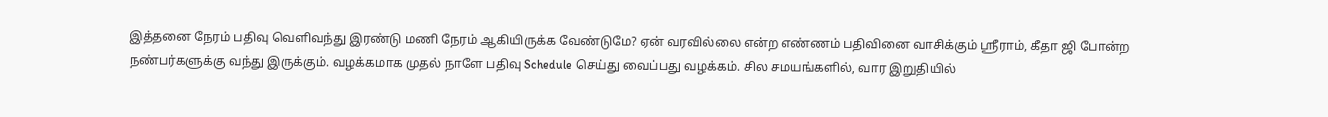இத்தனை நேரம் பதிவு வெளிவந்து இரண்டு மணி நேரம் ஆகியிருக்க வேண்டுமே? ஏன் வரவில்லை என்ற எண்ணம் பதிவினை வாசிக்கும் ஶ்ரீராம், கீதா ஜி போன்ற நண்பர்களுக்கு வந்து இருக்கும். வழக்கமாக முதல் நாளே பதிவு Schedule செய்து வைப்பது வழக்கம். சில சமயங்களில், வார இறுதியில்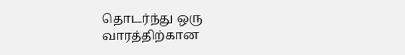தொடர்ந்து ஒரு வாரத்திற்கான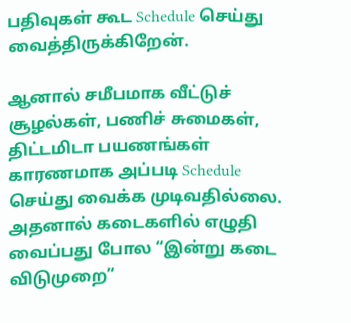பதிவுகள் கூட Schedule செய்து வைத்திருக்கிறேன்.

ஆனால் சமீபமாக வீட்டுச் சூழல்கள், பணிச் சுமைகள், திட்டமிடா பயணங்கள் காரணமாக அப்படி Schedule செய்து வைக்க முடிவதில்லை. அதனால் கடைகளில் எழுதி வைப்பது போல “இன்று கடை விடுமுறை”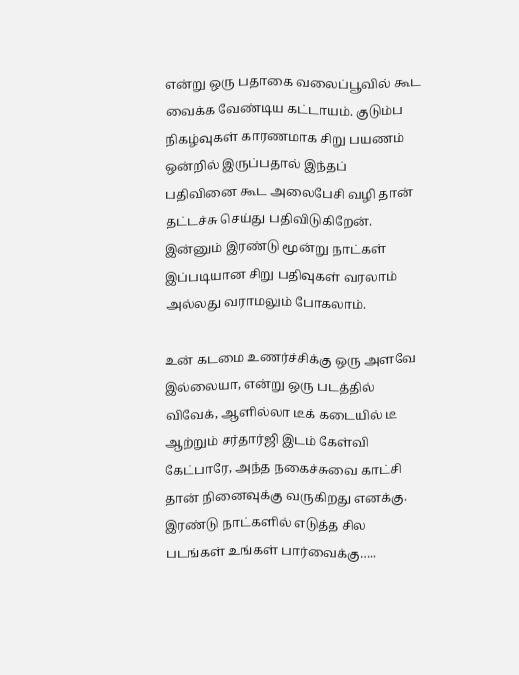என்று ஒரு பதாகை வலைப்பூவில் கூட வைக்க வேண்டிய கட்டாயம். குடும்ப நிகழ்வுகள் காரணமாக சிறு பயணம் ஒன்றில் இருப்பதால் இந்தப் பதிவினை கூட அலைபேசி வழி தான் தட்டச்சு செய்து பதிவிடுகிறேன். இன்னும் இரண்டு மூன்று நாட்கள் இப்படியான சிறு பதிவுகள் வரலாம் அல்லது வராமலும் போகலாம்.

உன் கடமை உணர்ச்சிக்கு ஒரு அளவே இல்லையா, என்று ஒரு படத்தில் விவேக், ஆளில்லா டீக் கடையில் டீ ஆற்றும் சர்தார்ஜி இடம் கேள்வி கேட்பாரே, அந்த நகைச்சுவை காட்சி தான் நினைவுக்கு வருகிறது எனக்கு. இரண்டு நாட்களில் எடுத்த சில படங்கள் உங்கள் பார்வைக்கு…..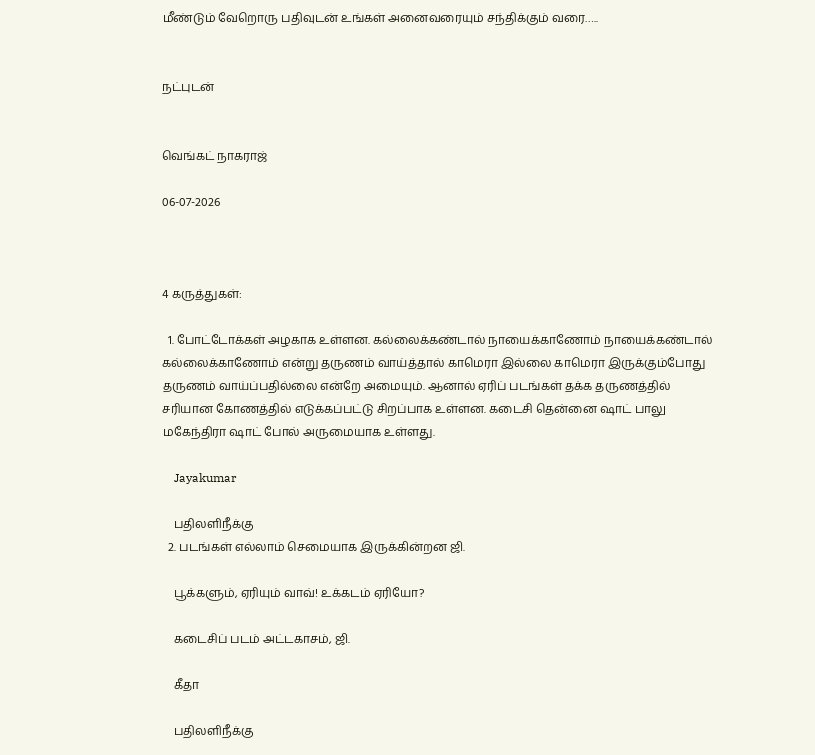மீண்டும் வேறொரு பதிவுடன் உங்கள் அனைவரையும் சந்திக்கும் வரை…..


நட்புடன்


வெங்கட் நாகராஜ்

06-07-2026



4 கருத்துகள்:

  1. போட்டோக்கள் அழகாக உள்ளன. கல்லைக்கண்டால் நாயைக்காணோம் நாயைக்கண்டால் கல்லைக்காணோம் என்று தருணம் வாய்த்தால் காமெரா இல்லை காமெரா இருக்கும்போது தருணம் வாய்ப்பதில்லை என்றே அமையும். ஆனால் ஏரிப் படங்கள் தக்க தருணத்தில் சரியான கோணத்தில் எடுக்கப்பட்டு சிறப்பாக உள்ளன. கடைசி தென்னை ஷாட் பாலு மகேந்திரா ஷாட் போல் அருமையாக உள்ளது.

    Jayakumar

    பதிலளிநீக்கு
  2. படங்கள் எல்லாம் செமையாக இருக்கின்றன ஜி.

    பூக்களும், ஏரியும் வாவ்! உக்கடம் ஏரியோ?

    கடைசிப் படம் அட்டகாசம், ஜி.

    கீதா

    பதிலளிநீக்கு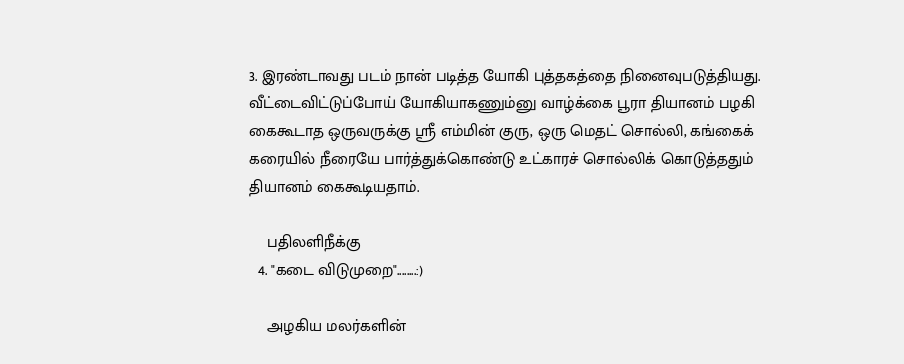3. இரண்டாவது படம் நான் படித்த யோகி புத்தகத்தை நினைவுபடுத்தியது. வீட்டைவிட்டுப்போய் யோகியாகணும்னு வாழ்க்கை பூரா தியானம் பழகி கைகூடாத ஒருவருக்கு ஶ்ரீ எம்மின் குரு, ஒரு மெதட் சொல்லி, கங்கைக் கரையில் நீரையே பார்த்துக்கொண்டு உட்காரச் சொல்லிக் கொடுத்ததும் தியானம் கைகூடியதாம்.

    பதிலளிநீக்கு
  4. "கடை விடுமுறை"........:)

    அழகிய மலர்களின்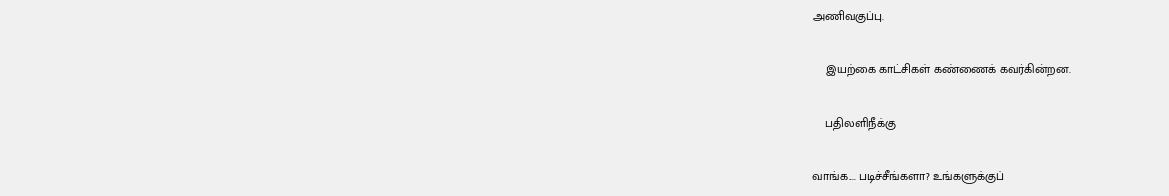அணிவகுப்பு.

    இயற்கை காட்சிகள் கண்ணைக் கவர்கின்றன.

    பதிலளிநீக்கு

வாங்க.... படிச்சீங்களா? உங்களுக்குப்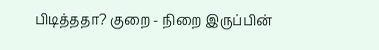பிடித்ததா? குறை - நிறை இருப்பின்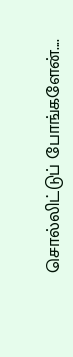சொல்லிட்டுப் போங்களேன்....